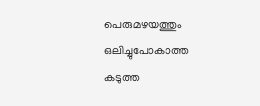പെരുമഴയത്തും
ഒലിച്ചുപോകാത്ത
കടുത്ത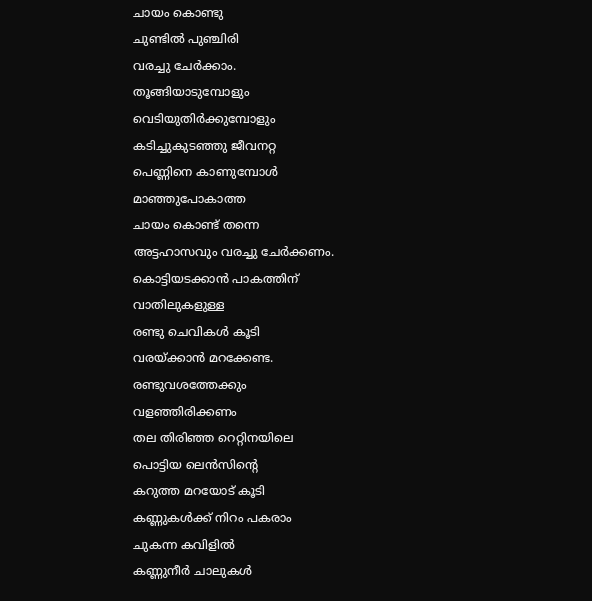ചായം കൊണ്ടു
ചുണ്ടിൽ പുഞ്ചിരി
വരച്ചു ചേർക്കാം.
തൂങ്ങിയാടുമ്പോളും
വെടിയുതിർക്കുമ്പോളും
കടിച്ചുകുടഞ്ഞു ജീവനറ്റ
പെണ്ണിനെ കാണുമ്പോൾ
മാഞ്ഞുപോകാത്ത
ചായം കൊണ്ട് തന്നെ
അട്ടഹാസവും വരച്ചു ചേർക്കണം.
കൊട്ടിയടക്കാൻ പാകത്തിന്
വാതിലുകളുള്ള
രണ്ടു ചെവികൾ കൂടി
വരയ്ക്കാൻ മറക്കേണ്ട.
രണ്ടുവശത്തേക്കും
വളഞ്ഞിരിക്കണം
തല തിരിഞ്ഞ റെറ്റിനയിലെ
പൊട്ടിയ ലെൻസിന്റെ
കറുത്ത മറയോട് കൂടി
കണ്ണുകൾക്ക് നിറം പകരാം
ചുകന്ന കവിളിൽ
കണ്ണുനീർ ചാലുകൾ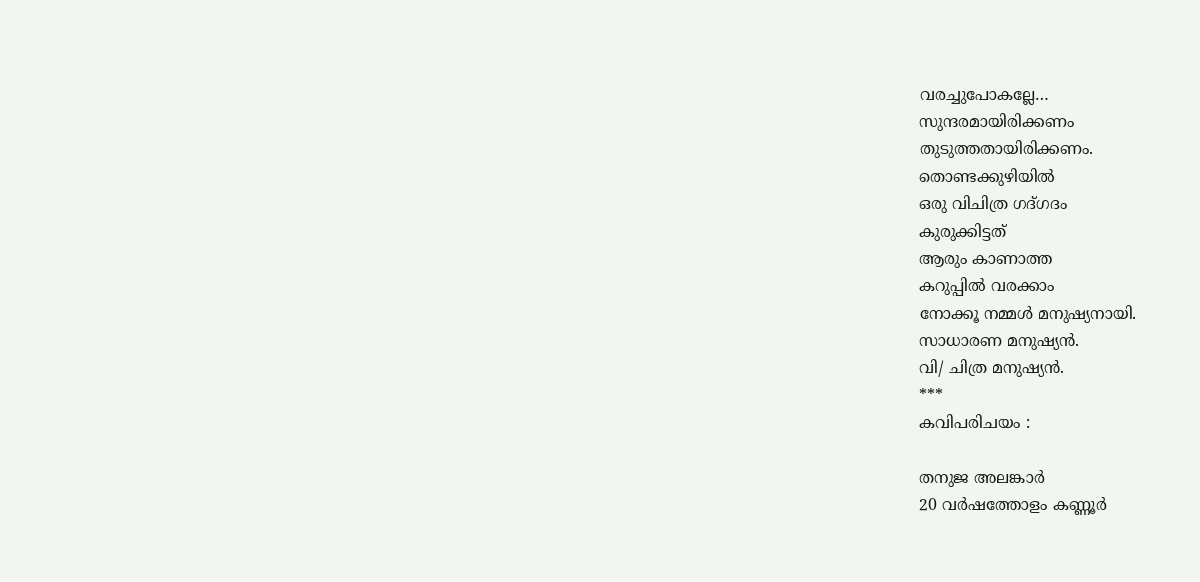വരച്ചുപോകല്ലേ…
സുന്ദരമായിരിക്കണം
തുടുത്തതായിരിക്കണം.
തൊണ്ടക്കുഴിയിൽ
ഒരു വിചിത്ര ഗദ്ഗദം
കുരുക്കിട്ടത്
ആരും കാണാത്ത
കറുപ്പിൽ വരക്കാം
നോക്കൂ നമ്മൾ മനുഷ്യനായി.
സാധാരണ മനുഷ്യൻ.
വി/ ചിത്ര മനുഷ്യൻ.
***
കവിപരിചയം :

തനുജ അലങ്കാർ
20 വർഷത്തോളം കണ്ണൂർ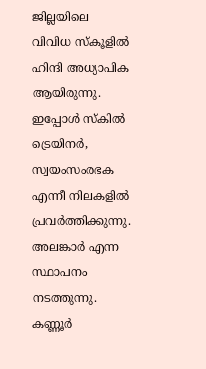ജില്ലയിലെ വിവിധ സ്കൂളിൽ ഹിന്ദി അധ്യാപിക ആയിരുന്നു. ഇപ്പോൾ സ്കിൽ ട്രെയിനർ, സ്വയംസംരഭക എന്നീ നിലകളിൽ പ്രവർത്തിക്കുന്നു. അലങ്കാർ എന്ന സ്ഥാപനം നടത്തുന്നു. കണ്ണൂർ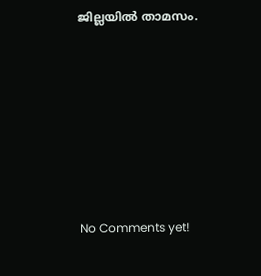ജില്ലയിൽ താമസം.







No Comments yet!